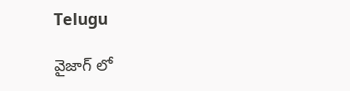Telugu

వైజాగ్ లో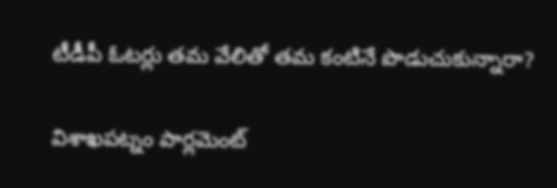టీడీపీ ఓటర్లు తమ వేలితో తమ కంటినే పొడుచుకున్నారా?

విశాఖపట్నం పార్లమెంట్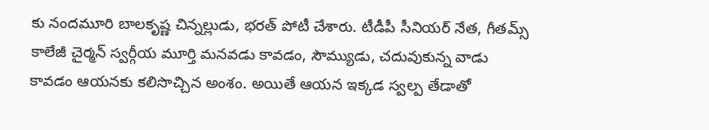కు నందమూరి బాలకృష్ణ చిన్నల్లుడు, భరత్ పోటీ చేశారు. టీడీపీ సీనియర్ నేత, గీతమ్స్ కాలేజీ చైర్మన్ స్వర్గీయ మూర్తి మనవడు కావడం, సౌమ్యుడు, చదువుకున్న వాడు కావడం ఆయనకు కలిసొచ్చిన అంశం. అయితే ఆయన ఇక్కడ స్వల్ప తేడాతో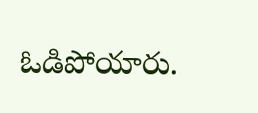ఓడిపోయారు.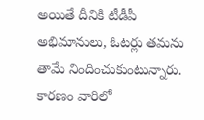అయితే దీనికి టీడీపీ అభిమానులు, ఓటర్లు తమను తామే నిందించుకుంటున్నారు. కారణం వారిలో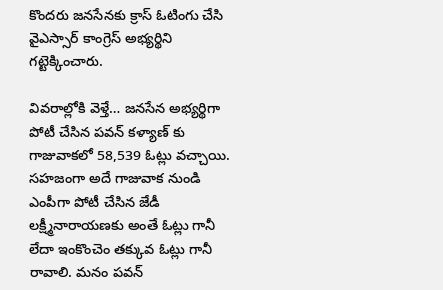కొందరు జనసేనకు క్రాస్ ఓటింగు చేసి వైఎస్సార్ కాంగ్రెస్ అభ్యర్థిని గట్టెక్కించారు.

వివరాల్లోకి వెళ్తే… జనసేన అభ్యర్థిగా పోటీ చేసిన పవన్ కళ్యాణ్ కు గాజువాకలో 58,539 ఓట్లు వచ్చాయి. సహజంగా అదే గాజువాక నుండి ఎంపీగా పోటీ చేసిన జేడీ లక్ష్మీనారాయణకు అంతే ఓట్లు గానీ లేదా ఇంకొంచెం తక్కువ ఓట్లు గానీ రావాలి. మనం పవన్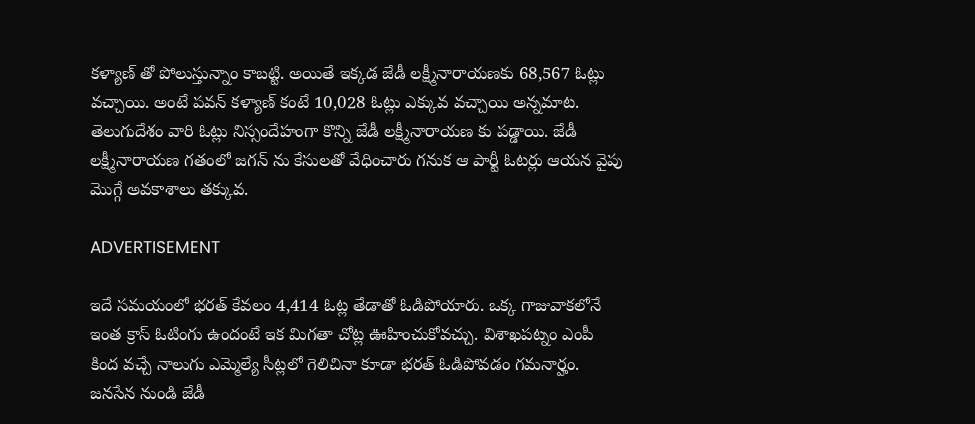కళ్యాణ్ తో పోలుస్తున్నాం కాబట్టి. అయితే ఇక్కడ జేడీ లక్ష్మీనారాయణకు 68,567 ఓట్లు వచ్చాయి. అంటే పవన్ కళ్యాణ్ కంటే 10,028 ఓట్లు ఎక్కువ వచ్చాయి అన్నమాట. తెలుగుదేశం వారి ఓట్లు నిస్సందేహంగా కొన్ని జేడీ లక్ష్మీనారాయణ కు పడ్డాయి. జేడీ లక్ష్మీనారాయణ గతంలో జగన్ ను కేసులతో వేధించారు గనుక ఆ పార్టీ ఓటర్లు ఆయన వైపు మొగ్గే అవకాశాలు తక్కువ.

ADVERTISEMENT

ఇదే సమయంలో భరత్ కేవలం 4,414 ఓట్ల తేడాతో ఓడిపోయారు. ఒక్క గాజువాకలోనే ఇంత క్రాస్ ఓటింగు ఉందంటే ఇక మిగతా చోట్ల ఊహించుకోవచ్చు. విశాఖపట్నం ఎంపీ కింద వచ్చే నాలుగు ఎమ్మెల్యే సీట్లలో గెలిచినా కూడా భరత్ ఓడిపోవడం గమనార్హం. జనసేన నుండి జేడీ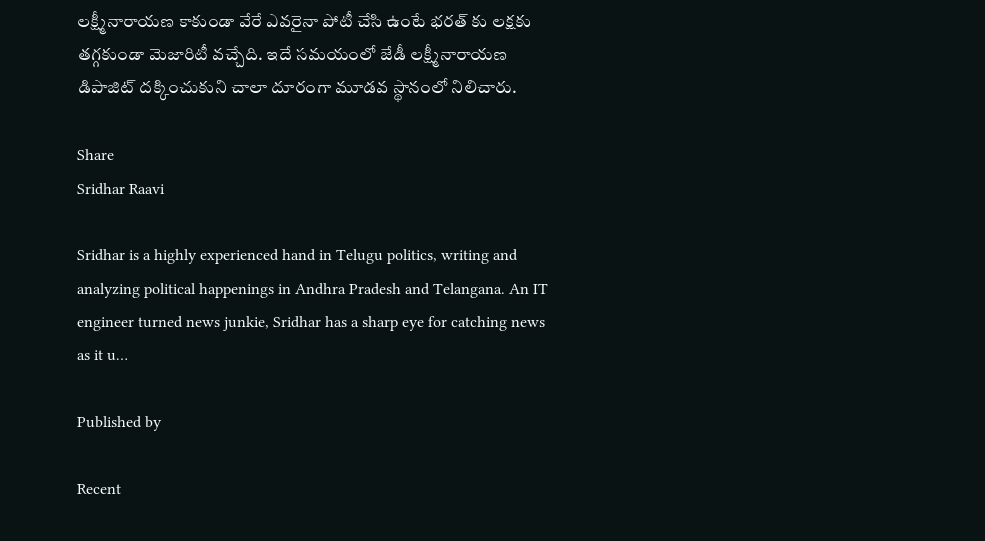లక్ష్మీనారాయణ కాకుండా వేరే ఎవరైనా పోటీ చేసి ఉంటే భరత్ కు లక్షకు తగ్గకుండా మెజారిటీ వచ్చేది. ఇదే సమయంలో జేడీ లక్ష్మీనారాయణ డిపాజిట్ దక్కించుకుని చాలా దూరంగా మూడవ స్థానంలో నిలిచారు.

Share
Sridhar Raavi

Sridhar is a highly experienced hand in Telugu politics, writing and analyzing political happenings in Andhra Pradesh and Telangana. An IT engineer turned news junkie, Sridhar has a sharp eye for catching news as it u…

Published by

Recent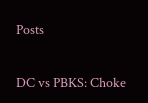Posts

DC vs PBKS: Choke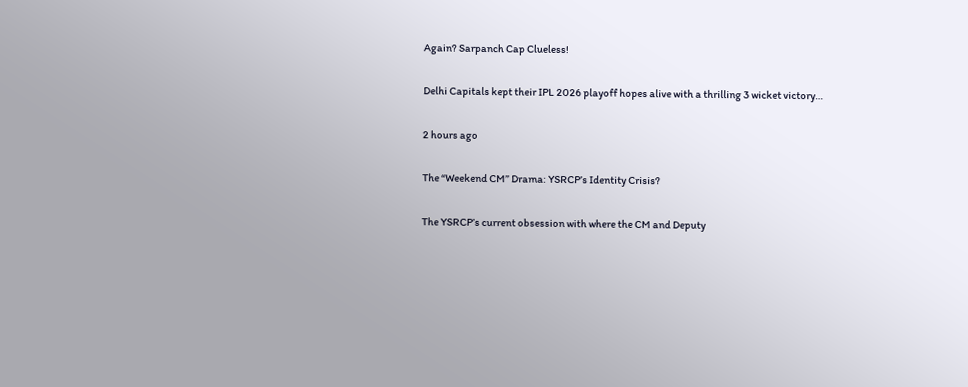Again? Sarpanch Cap Clueless!

Delhi Capitals kept their IPL 2026 playoff hopes alive with a thrilling 3 wicket victory…

2 hours ago

The “Weekend CM” Drama: YSRCP’s Identity Crisis?

The YSRCP’s current obsession with where the CM and Deputy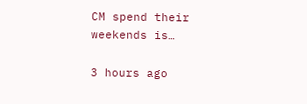CM spend their weekends is…

3 hours ago